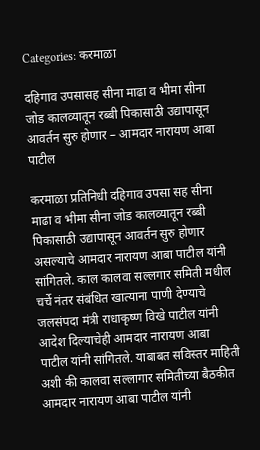Categories: करमाळा

दहिगाव उपसासह सीना माढा व भीमा सीना जोड कालव्यातून रब्बी पिकासाठी उद्यापासून आवर्तन सुरु होणार – आमदार नारायण आबा पाटील

करमाळा प्रतिनिधी दहिगाव उपसा सह सीना माढा व भीमा सीना जोड कालव्यातून रब्बी पिकासाठी उद्यापासून आवर्तन सुरु होणार असल्याचे आमदार नारायण आबा पाटील यांनी सांगितले. काल कालवा सल्लगार समिती मधील चर्चे नंतर संबंधित खात्याना पाणी देण्याचे जलसंपदा मंत्री राधाकृष्ण विखे पाटील यांनी आदेश दिल्याचेही आमदार नारायण आबा पाटील यांनी सांगितले. याबाबत सविस्तर माहिती अशी की कालवा सल्लागार समितीच्या बैठकीत आमदार नारायण आबा पाटील यांनी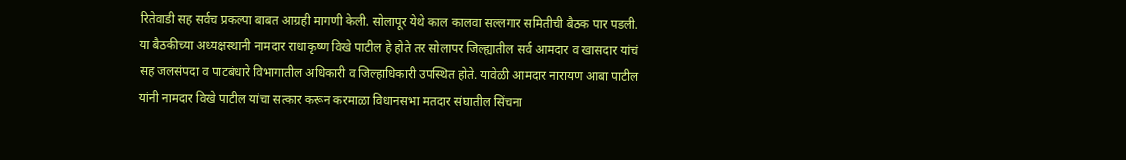रितेवाडी सह सर्वच प्रकल्पा बाबत आग्रही मागणी केली. सोलापूर येथे काल कालवा सल्लगार समितीची बैठक पार पडली. या बैठकीच्या अध्यक्षस्थानी नामदार राधाकृष्ण विखे पाटील हे होते तर सोलापर जिल्ह्यातील सर्व आमदार व खासदार यांचं सह जलसंपदा व पाटबंधारे विभागातील अधिकारी व जिल्हाधिकारी उपस्थित होते. यावेळी आमदार नारायण आबा पाटील यांनी नामदार विखे पाटील यांचा सत्कार करून करमाळा विधानसभा मतदार संघातील सिंचना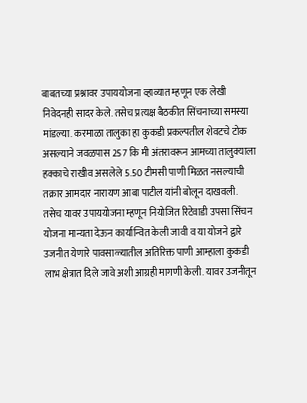बाबतच्या प्रश्नावर उपाययोजना व्हाव्यात म्हणून एक लेखी निवेदनही सादर केले. तसेच प्रत्यक्ष बैठकीत सिंचनाच्या समस्या मांडल्या. करमाळा तालुका हा कुकडी प्रकल्पतील शेवटचे टोक असल्याने जवळपास 257 कि मी अंतरावरून आमच्या तालुक्याला हक्काचे राखीव असलेले 5.50 टीमसी पाणी मिळत नसल्याची तक्रार आमदार नारायण आबा पाटील यांनी बोलून दाखवली. तसेच यावर उपाययोजना म्हणून नियोजित रिटेवाडी उपसा सिंचन योजना मान्यता देऊन कार्यान्वित केली जावी व या योजने द्वारे उजनीत येणारे पावसाळ्यातील अतिरिक्त पाणी आम्हाला कुकडी लाभ क्षेत्रात दिले जावे अशी आग्रही मागणी केली. यावर उजनीतून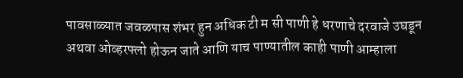पावसाळ्यात जवळपास शंभर हुन अधिक टी म सी पाणी हे धरणाचे दरवाजे उघडून अथवा ओव्हरफ्लो होऊन जाते आणि याच पाण्यातील काही पाणी आम्हाला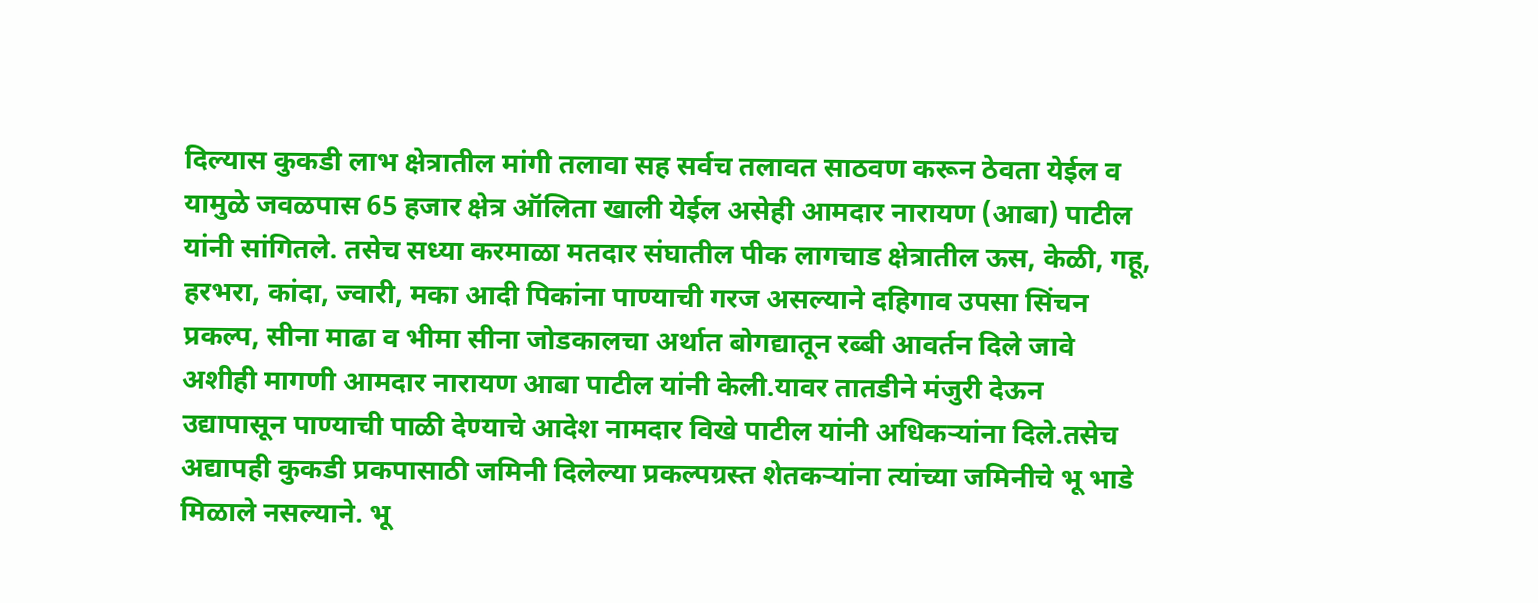दिल्यास कुकडी लाभ क्षेत्रातील मांगी तलावा सह सर्वच तलावत साठवण करून ठेवता येईल व यामुळे जवळपास 65 हजार क्षेत्र ऑलिता खाली येईल असेही आमदार नारायण (आबा) पाटील यांनी सांगितले. तसेच सध्या करमाळा मतदार संघातील पीक लागचाड क्षेत्रातील ऊस, केळी, गहू, हरभरा, कांदा, ज्वारी, मका आदी पिकांना पाण्याची गरज असल्याने दहिगाव उपसा सिंचन प्रकल्प, सीना माढा व भीमा सीना जोडकालचा अर्थात बोगद्यातून रब्बी आवर्तन दिले जावे अशीही मागणी आमदार नारायण आबा पाटील यांनी केली.यावर तातडीने मंजुरी देऊन उद्यापासून पाण्याची पाळी देण्याचे आदेश नामदार विखे पाटील यांनी अधिकऱ्यांना दिले.तसेच अद्यापही कुकडी प्रकपासाठी जमिनी दिलेल्या प्रकल्पग्रस्त शेतकऱ्यांना त्यांच्या जमिनीचे भू भाडे मिळाले नसल्याने. भू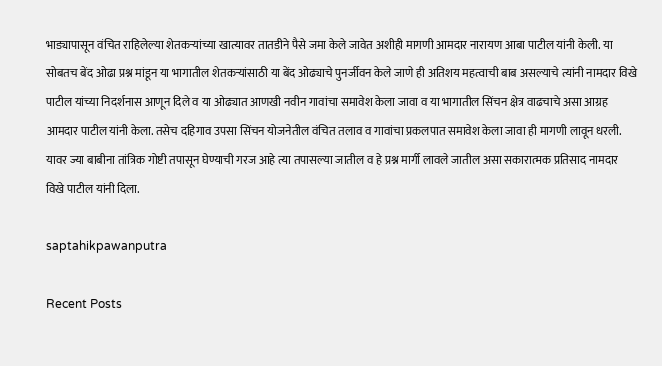भाड्यापासून वंचित राहिलेल्या शेतकऱ्यांच्या खात्यावर तातडीने पैसे जमा केले जावेत अशीही मागणी आमदार नारायण आबा पाटील यांनी केली. या सोबतच बेंद ओढा प्रश्न मांडून या भागातील शेतकऱ्यांसाठी या बेंद ओढ्याचे पुनर्जीवन केले जाणे ही अतिशय महत्वाची बाब असल्याचे त्यांनी नामदार विखे पाटील यांच्या निदर्शनास आणून दिले व या ओढ्यात आणखी नवीन गावांचा समावेश केला जावा व या भागातील सिंचन क्षेत्र वाढचाचे असा आग्रह आमदार पाटील यांनी केला. तसेच दहिगाव उपसा सिंचन योजनेतील वंचित तलाव व गावांचा प्रकलपात समावेश केला जावा ही मागणी लावून धरली. यावर ज्या बाबीना तांत्रिक गोष्टी तपासून घेण्याची गरज आहे त्या तपासल्या जातील व हे प्रश्न मार्गी लावले जातील असा सकारात्मक प्रतिसाद नामदार विखे पाटील यांनी दिला.

saptahikpawanputra

Recent Posts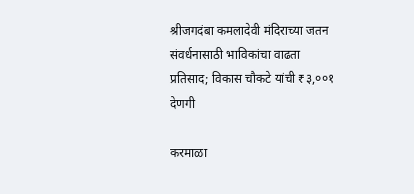श्रीजगदंबा कमलादेवी मंदिराच्या जतन संवर्धनासाठी भाविकांचा वाढता प्रतिसाद; विकास चौकटे यांची ₹३,००१ देणगी

करमाळा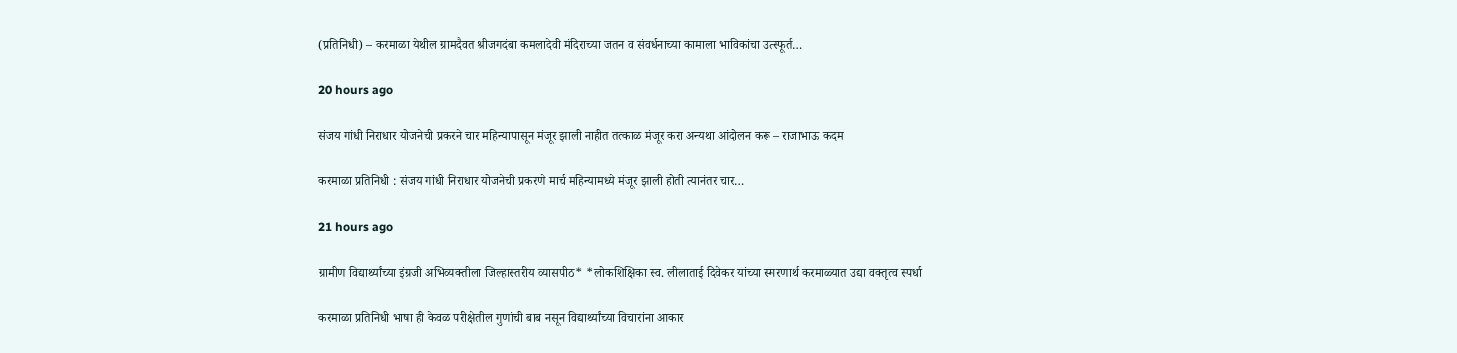(प्रतिनिधी) – करमाळा येथील ग्रामदैवत श्रीजगदंबा कमलादेवी मंदिराच्या जतन व संवर्धनाच्या कामाला भाविकांचा उत्स्फूर्त…

20 hours ago

संजय गांधी निराधार योजनेची प्रकरने चार महिन्यापासून मंजूर झाली नाहीत तत्काळ मंजूर करा अन्यथा आंदोलन करू – राजाभाऊ कदम

करमाळा प्रतिनिधी : संजय गांधी निराधार योजनेची प्रकरणे मार्च महिन्यामध्ये मंजूर झाली होती त्यानंतर चार…

21 hours ago

ग्रामीण विद्यार्थ्यांच्या इंग्रजी अभिव्यक्तीला जिल्हास्तरीय व्यासपीठ* *लोकशिक्षिका स्व. लीलाताई दिवेकर यांच्या स्मरणार्थ करमाळ्यात उद्या वक्तृत्व स्पर्धा

करमाळा प्रतिनिधी भाषा ही केवळ परीक्षेतील गुणांची बाब नसून विद्यार्थ्यांच्या विचारांना आकार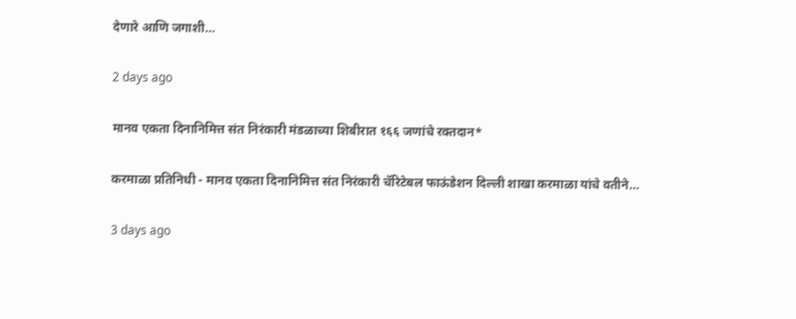देणारे आणि जगाशी…

2 days ago

मानव एकता दिनानिमित्त संत निरंकारी मंडळाच्या शिबीरात १६६ जणांचे रक्तदान*

करमाळा प्रतिनिधी - मानव एकता दिनानिमित्त संत निरंकारी चॅरिटेबल फाऊंडेशन दिल्ली शाखा करमाळा यांचे वतीने…

3 days ago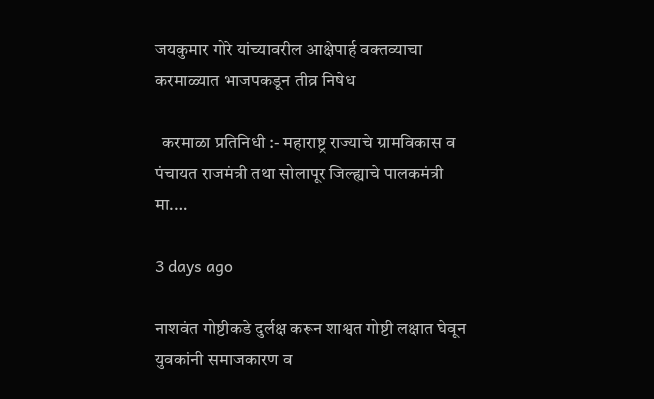जयकुमार गोरे यांच्यावरील आक्षेपार्ह वक्तव्याचा करमाळ्यात भाजपकडून तीव्र निषेध

  करमाळा प्रतिनिधी :- महाराष्ट्र राज्याचे ग्रामविकास व पंचायत राजमंत्री तथा सोलापूर जिल्ह्याचे पालकमंत्री मा.…

3 days ago

नाशवंत गोष्टीकडे दुर्लक्ष करून शाश्वत गोष्टी लक्षात घेवून युवकांनी समाजकारण व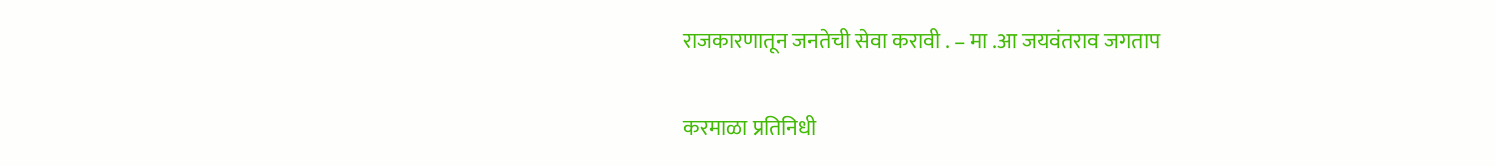राजकारणातून जनतेची सेवा करावी . – मा .आ जयवंतराव जगताप

करमाळा प्रतिनिधी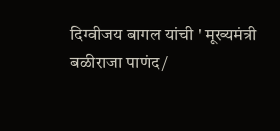दिग्वीजय बागल यांची ' मूख्यमंत्री बळीराजा पाणंद/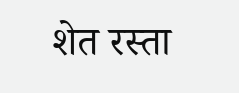शेत रस्ता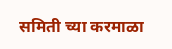समिती च्या करमाळा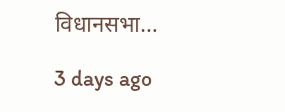विधानसभा…

3 days ago